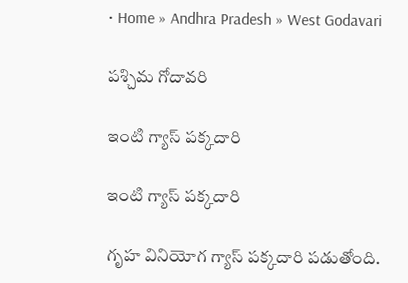• Home » Andhra Pradesh » West Godavari

పశ్చిమ గోదావరి

ఇంటి గ్యాస్‌ పక్కదారి

ఇంటి గ్యాస్‌ పక్కదారి

గృహ వినియోగ గ్యాస్‌ పక్కదారి పడుతోంది.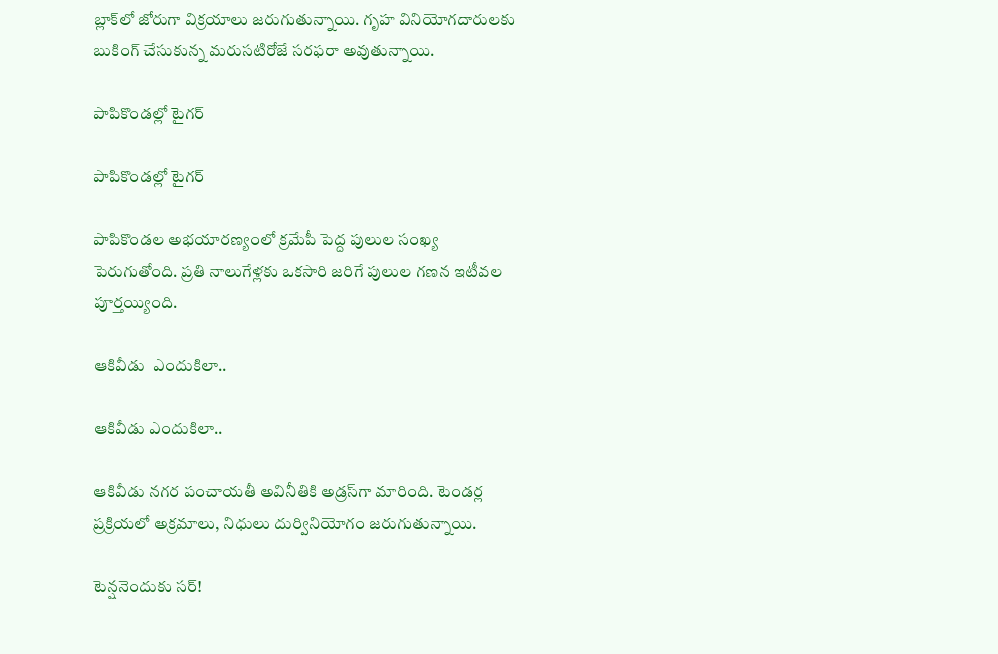బ్లాక్‌లో జోరుగా విక్రయాలు జరుగుతున్నాయి. గృహ వినియోగదారులకు బుకింగ్‌ చేసుకున్న మరుసటిరోజే సరఫరా అవుతున్నాయి.

పాపికొండల్లో టైగర్‌

పాపికొండల్లో టైగర్‌

పాపికొండల అభయారణ్యంలో క్రమేపీ పెద్ద పులుల సంఖ్య పెరుగుతోంది. ప్రతి నాలుగేళ్లకు ఒకసారి జరిగే పులుల గణన ఇటీవల పూర్తయ్యింది.

ఆకివీడు  ఎందుకిలా..

ఆకివీడు ఎందుకిలా..

ఆకివీడు నగర పంచాయతీ అవినీతికి అడ్రస్‌గా మారింది. టెండర్ల ప్రక్రియలో అక్రమాలు, నిధులు దుర్వినియోగం జరుగుతున్నాయి.

టెన్షనెందుకు సర్‌!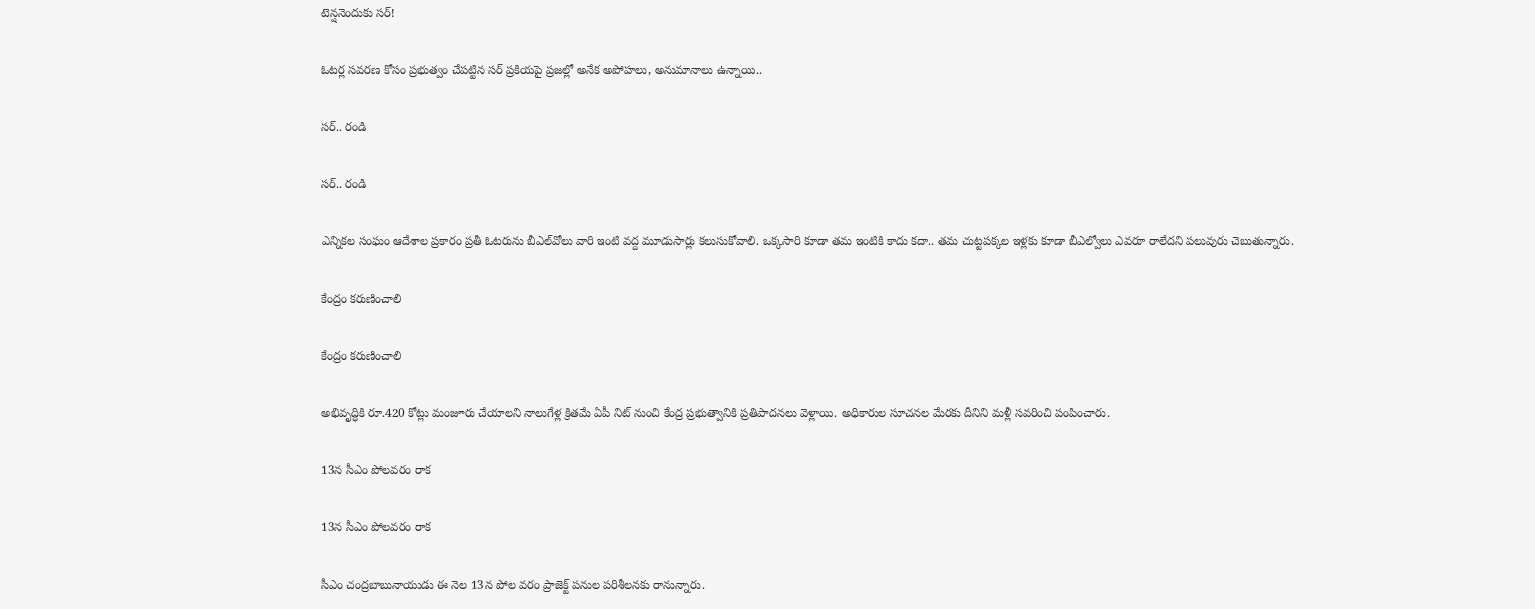టెన్షనెందుకు సర్‌!

ఓటర్ల సవరణ కోసం ప్రభుత్వం చేపట్టిన సర్‌ ప్రకియపై ప్రజల్లో అనేక అపోహలు, అనుమానాలు ఉన్నాయి..

సర్‌.. రండి

సర్‌.. రండి

ఎన్నికల సంఘం ఆదేశాల ప్రకారం ప్రతీ ఓటరును బీఎల్‌వోలు వారి ఇంటి వద్ద మూడుసార్లు కలుసుకోవాలి. ఒక్కసారి కూడా తమ ఇంటికి కాదు కదా.. తమ చుట్టపక్కల ఇళ్లకు కూడా బీఎల్వోలు ఎవరూ రాలేదని పలువురు చెబుతున్నారు.

కేంద్రం కరుణించాలి

కేంద్రం కరుణించాలి

అభివృద్ధికి రూ.420 కోట్లు మంజూరు చేయాలని నాలుగేళ్ల క్రితమే ఏపీ నిట్‌ నుంచి కేంద్ర ప్రభుత్వానికి ప్రతిపాదనలు వెళ్లాయి. అధికారుల సూచనల మేరకు దీనిని మళ్లీ సవరించి పంపించారు.

13న సీఎం పోలవరం రాక

13న సీఎం పోలవరం రాక

సీఎం చంద్రబాబునాయుడు ఈ నెల 13న పోల వరం ప్రాజెక్ట్‌ పనుల పరిశీలనకు రానున్నారు.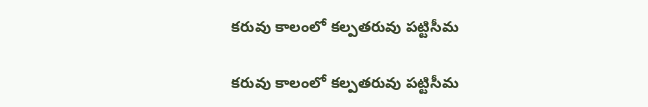కరువు కాలంలో కల్పతరువు పట్టిసీమ

కరువు కాలంలో కల్పతరువు పట్టిసీమ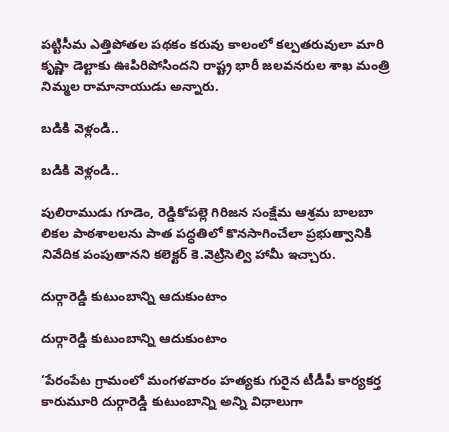పట్టిసీమ ఎత్తిపోతల పథకం కరువు కాలంలో కల్పతరువులా మారి కృష్ణా డెల్టాకు ఊపిరిపోసిందని రాష్ట్ర భారీ జలవనరుల శాఖ మంత్రి నిమ్మల రామానాయుడు అన్నారు.

బడికి వెళ్లండి..

బడికి వెళ్లండి..

పులిరాముడు గూడెం, రెడ్డికోపల్లె గిరిజన సంక్షేమ ఆశ్రమ బాలబా లికల పాఠశాలలను పాత పద్ధతిలో కొనసాగించేలా ప్రభుత్వానికి నివేదిక పంపుతానని కలెక్టర్‌ కె.వెట్రిసెల్వి హామీ ఇచ్చారు.

దుర్గారెడ్డి కుటుంబాన్ని ఆదుకుంటాం

దుర్గారెడ్డి కుటుంబాన్ని ఆదుకుంటాం

‘పేరంపేట గ్రామంలో మంగళవారం హత్యకు గురైన టీడీపీ కార్యకర్త కారుమూరి దుర్గారెడ్డి కుటుంబాన్ని అన్ని విధాలుగా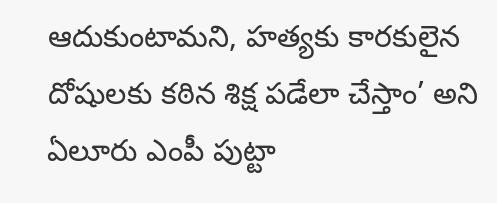ఆదుకుంటామని, హత్యకు కారకులైన దోషులకు కఠిన శిక్ష పడేలా చేస్తాం’ అని ఏలూరు ఎంపీ పుట్టా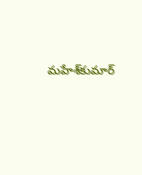మహేశ్‌కుమార్‌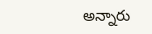అన్నారు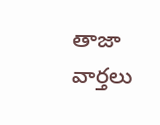తాజా వార్తలు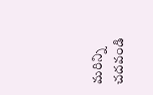మరిన్ని చదవండి